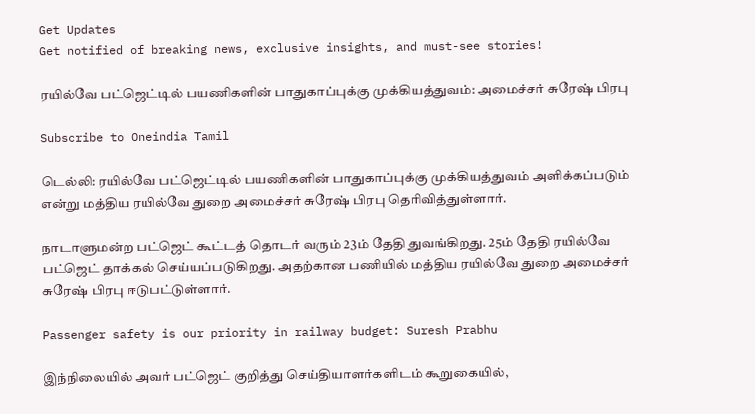Get Updates
Get notified of breaking news, exclusive insights, and must-see stories!

ரயில்வே பட்ஜெட்டில் பயணிகளின் பாதுகாப்புக்கு முக்கியத்துவம்: அமைச்சர் சுரேஷ் பிரபு

Subscribe to Oneindia Tamil

டெல்லி: ரயில்வே பட்ஜெட்டில் பயணிகளின் பாதுகாப்புக்கு முக்கியத்துவம் அளிக்கப்படும் என்று மத்திய ரயில்வே துறை அமைச்சர் சுரேஷ் பிரபு தெரிவித்துள்ளார்.

நாடாளுமன்ற பட்ஜெட் கூட்டத் தொடர் வரும் 23ம் தேதி துவங்கிறது. 25ம் தேதி ரயில்வே பட்ஜெட் தாக்கல் செய்யப்படுகிறது. அதற்கான பணியில் மத்திய ரயில்வே துறை அமைச்சர் சுரேஷ் பிரபு ஈடுபட்டுள்ளார்.

Passenger safety is our priority in railway budget: Suresh Prabhu

இந்நிலையில் அவர் பட்ஜெட் குறித்து செய்தியாளர்களிடம் கூறுகையில்,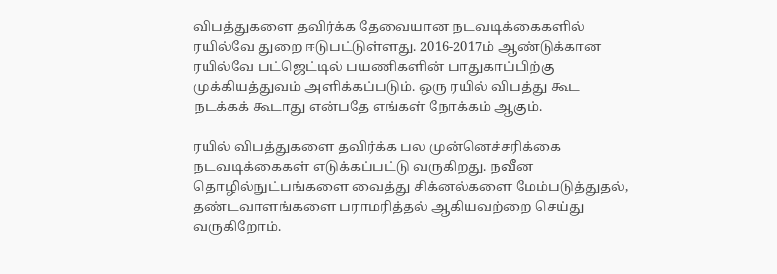விபத்துகளை தவிர்க்க தேவையான நடவடிக்கைகளில் ரயில்வே துறை ஈடுபட்டுள்ளது. 2016-2017ம் ஆண்டுக்கான ரயில்வே பட்ஜெட்டில் பயணிகளின் பாதுகாப்பிற்கு முக்கியத்துவம் அளிக்கப்படும். ஒரு ரயில் விபத்து கூட நடக்கக் கூடாது என்பதே எங்கள் நோக்கம் ஆகும்.

ரயில் விபத்துகளை தவிர்க்க பல முன்னெச்சரிக்கை நடவடிக்கைகள் எடுக்கப்பட்டு வருகிறது. நவீன தொழில்நுட்பங்களை வைத்து சிக்னல்களை மேம்படுத்துதல், தண்டவாளங்களை பராமரித்தல் ஆகியவற்றை செய்து வருகிறோம்.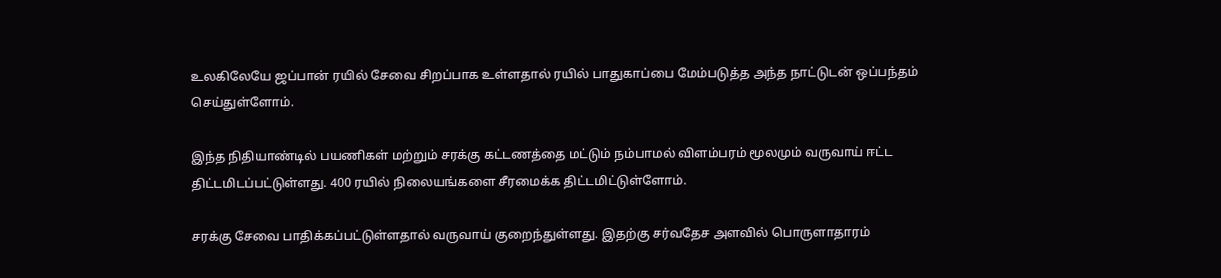உலகிலேயே ஜப்பான் ரயில் சேவை சிறப்பாக உள்ளதால் ரயில் பாதுகாப்பை மேம்படுத்த அந்த நாட்டுடன் ஒப்பந்தம் செய்துள்ளோம்.

இந்த நிதியாண்டில் பயணிகள் மற்றும் சரக்கு கட்டணத்தை மட்டும் நம்பாமல் விளம்பரம் மூலமும் வருவாய் ஈட்ட திட்டமிடப்பட்டுள்ளது. 400 ரயில் நிலையங்களை சீரமைக்க திட்டமிட்டுள்ளோம்.

சரக்கு சேவை பாதிக்கப்பட்டுள்ளதால் வருவாய் குறைந்துள்ளது. இதற்கு சர்வதேச அளவில் பொருளாதாரம்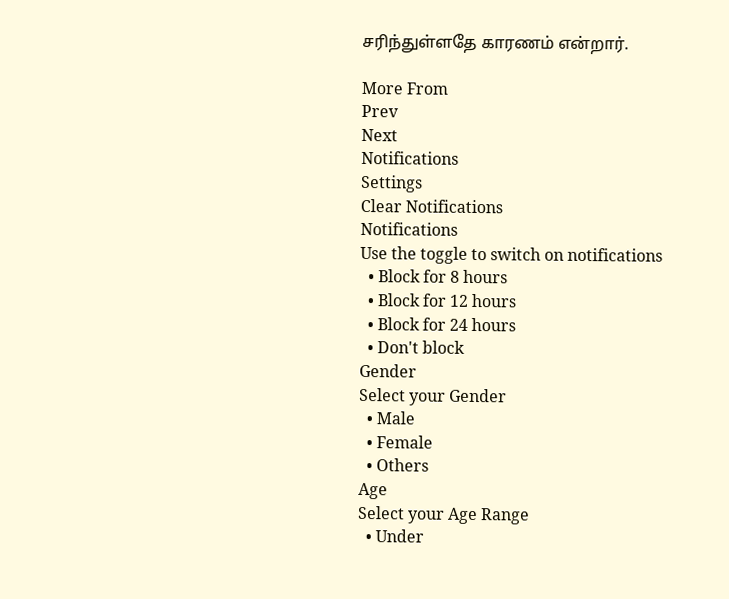சரிந்துள்ளதே காரணம் என்றார்.

More From
Prev
Next
Notifications
Settings
Clear Notifications
Notifications
Use the toggle to switch on notifications
  • Block for 8 hours
  • Block for 12 hours
  • Block for 24 hours
  • Don't block
Gender
Select your Gender
  • Male
  • Female
  • Others
Age
Select your Age Range
  • Under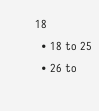18
  • 18 to 25
  • 26 to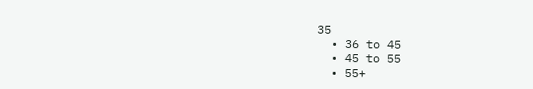35
  • 36 to 45
  • 45 to 55
  • 55+